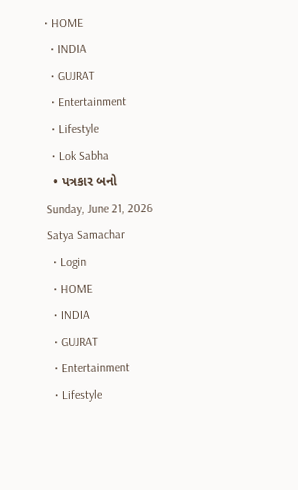• HOME
  • INDIA
  • GUJRAT
  • Entertainment
  • Lifestyle
  • Lok Sabha
  • પત્રકાર બનો
Sunday, June 21, 2026
Satya Samachar
  • Login
  • HOME
  • INDIA
  • GUJRAT
  • Entertainment
  • Lifestyle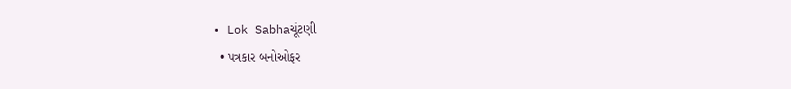• Lok Sabhaચૂંટણી
  • પત્રકાર બનોઓફર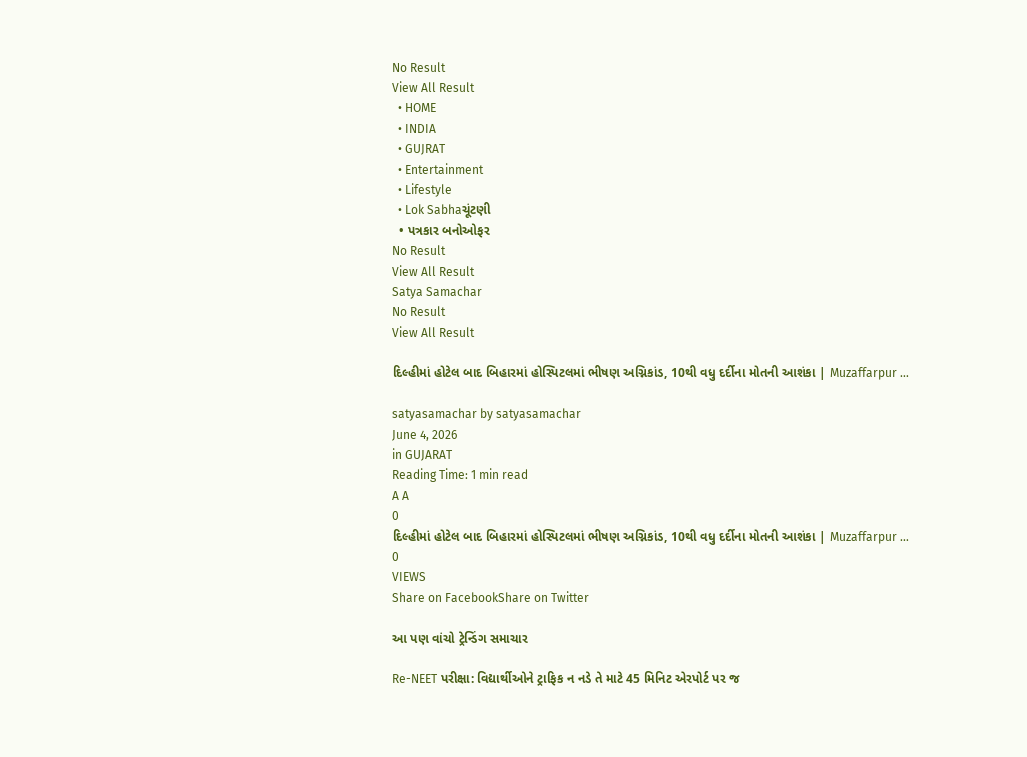No Result
View All Result
  • HOME
  • INDIA
  • GUJRAT
  • Entertainment
  • Lifestyle
  • Lok Sabhaચૂંટણી
  • પત્રકાર બનોઓફર
No Result
View All Result
Satya Samachar
No Result
View All Result

દિલ્હીમાં હોટેલ બાદ બિહારમાં હોસ્પિટલમાં ભીષણ અગ્નિકાંડ, 10થી વધુ દર્દીના મોતની આશંકા | Muzaffarpur …

satyasamachar by satyasamachar
June 4, 2026
in GUJARAT
Reading Time: 1 min read
A A
0
દિલ્હીમાં હોટેલ બાદ બિહારમાં હોસ્પિટલમાં ભીષણ અગ્નિકાંડ, 10થી વધુ દર્દીના મોતની આશંકા | Muzaffarpur …
0
VIEWS
Share on FacebookShare on Twitter

આ પણ વાંચો ટ્રેન્ડિંગ સમાચાર

Re-NEET પરીક્ષા: વિદ્યાર્થીઓને ટ્રાફિક ન નડે તે માટે 45 મિનિટ એરપોર્ટ પર જ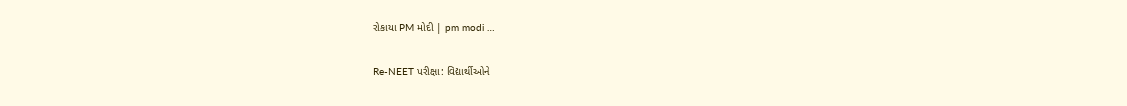રોકાયા PM મોદી | pm modi …

Re-NEET પરીક્ષા: વિદ્યાર્થીઓને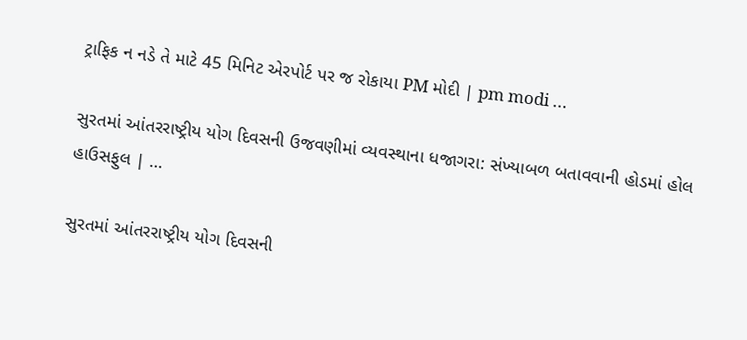ટ્રાફિક ન નડે તે માટે 45 મિનિટ એરપોર્ટ પર જ રોકાયા PM મોદી | pm modi …

સુરતમાં આંતરરાષ્ટ્રીય યોગ દિવસની ઉજવણીમાં વ્યવસ્થાના ધજાગરા: સંખ્યાબળ બતાવવાની હોડમાં હોલ હાઉસફુલ | …

સુરતમાં આંતરરાષ્ટ્રીય યોગ દિવસની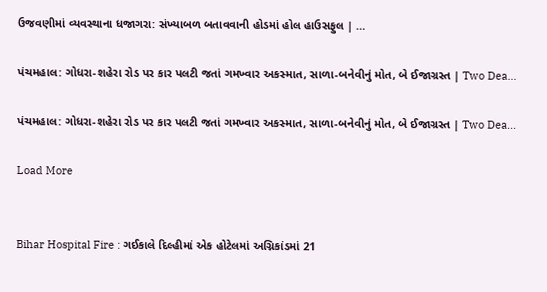ઉજવણીમાં વ્યવસ્થાના ધજાગરા: સંખ્યાબળ બતાવવાની હોડમાં હોલ હાઉસફુલ | …

પંચમહાલ: ગોધરા-શહેરા રોડ પર કાર પલટી જતાં ગમખ્વાર અકસ્માત, સાળા-બનેવીનું મોત, બે ઈજાગ્રસ્ત | Two Dea…

પંચમહાલ: ગોધરા-શહેરા રોડ પર કાર પલટી જતાં ગમખ્વાર અકસ્માત, સાળા-બનેવીનું મોત, બે ઈજાગ્રસ્ત | Two Dea…

Load More


Bihar Hospital Fire : ગઈકાલે દિલ્હીમાં એક હોટેલમાં અગ્નિકાંડમાં 21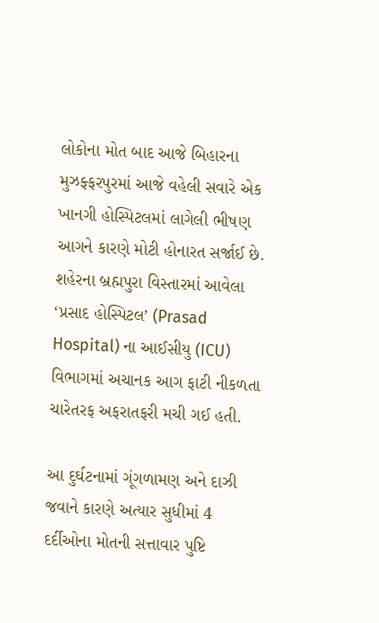લોકોના મોત બાદ આજે બિહારના મુઝફ્ફરપુરમાં આજે વહેલી સવારે એક ખાનગી હોસ્પિટલમાં લાગેલી ભીષણ આગને કારણે મોટી હોનારત સર્જાઈ છે. શહેરના બ્રહ્મપુરા વિસ્તારમાં આવેલા ‘પ્રસાદ હોસ્પિટલ’ (Prasad Hospital) ના આઈસીયુ (ICU) વિભાગમાં અચાનક આગ ફાટી નીકળતા ચારેતરફ અફરાતફરી મચી ગઈ હતી.

આ દુર્ઘટનામાં ગૂંગળામણ અને દાઝી જવાને કારણે અત્યાર સુધીમાં 4 દર્દીઓના મોતની સત્તાવાર પુષ્ટિ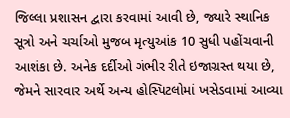જિલ્લા પ્રશાસન દ્વારા કરવામાં આવી છે, જ્યારે સ્થાનિક સૂત્રો અને ચર્ચાઓ મુજબ મૃત્યુઆંક 10 સુધી પહોંચવાની આશંકા છે. અનેક દર્દીઓ ગંભીર રીતે ઇજાગ્રસ્ત થયા છે, જેમને સારવાર અર્થે અન્ય હોસ્પિટલોમાં ખસેડવામાં આવ્યા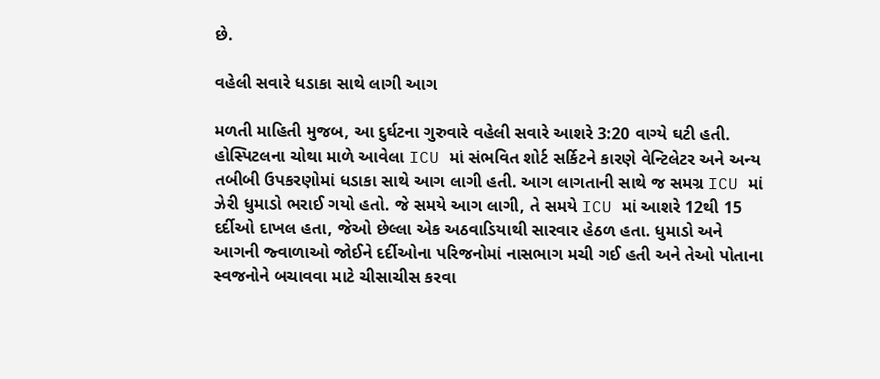છે.

વહેલી સવારે ધડાકા સાથે લાગી આગ

મળતી માહિતી મુજબ, આ દુર્ઘટના ગુરુવારે વહેલી સવારે આશરે 3:20 વાગ્યે ઘટી હતી. હોસ્પિટલના ચોથા માળે આવેલા ICU માં સંભવિત શોર્ટ સર્કિટને કારણે વેન્ટિલેટર અને અન્ય તબીબી ઉપકરણોમાં ધડાકા સાથે આગ લાગી હતી. આગ લાગતાની સાથે જ સમગ્ર ICU માં ઝેરી ધુમાડો ભરાઈ ગયો હતો. જે સમયે આગ લાગી, તે સમયે ICU માં આશરે 12થી 15 દર્દીઓ દાખલ હતા, જેઓ છેલ્લા એક અઠવાડિયાથી સારવાર હેઠળ હતા. ધુમાડો અને આગની જ્વાળાઓ જોઈને દર્દીઓના પરિજનોમાં નાસભાગ મચી ગઈ હતી અને તેઓ પોતાના સ્વજનોને બચાવવા માટે ચીસાચીસ કરવા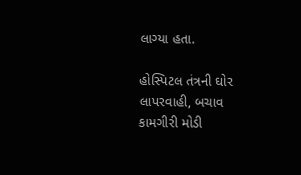લાગ્યા હતા.

હોસ્પિટલ તંત્રની ઘોર લાપરવાહી, બચાવ કામગીરી મોડી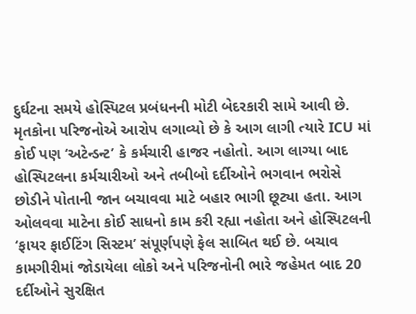દુર્ઘટના સમયે હોસ્પિટલ પ્રબંધનની મોટી બેદરકારી સામે આવી છે. મૃતકોના પરિજનોએ આરોપ લગાવ્યો છે કે આગ લાગી ત્યારે ICU માં કોઈ પણ ‘અટેન્ડન્ટ’ કે કર્મચારી હાજર નહોતો. આગ લાગ્યા બાદ હોસ્પિટલના કર્મચારીઓ અને તબીબો દર્દીઓને ભગવાન ભરોસે છોડીને પોતાની જાન બચાવવા માટે બહાર ભાગી છૂટ્યા હતા. આગ ઓલવવા માટેના કોઈ સાધનો કામ કરી રહ્યા નહોતા અને હોસ્પિટલની ‘ફાયર ફાઈટિંગ સિસ્ટમ’ સંપૂર્ણપણે ફેલ સાબિત થઈ છે. બચાવ કામગીરીમાં જોડાયેલા લોકો અને પરિજનોની ભારે જહેમત બાદ 20 દર્દીઓને સુરક્ષિત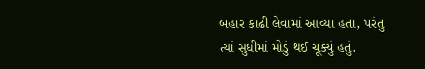બહાર કાઢી લેવામાં આવ્યા હતા, પરંતુ ત્યાં સુધીમાં મોડું થઈ ચૂક્યું હતું.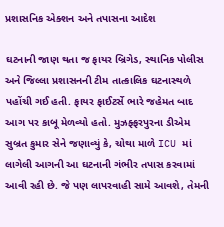પ્રશાસનિક એક્શન અને તપાસના આદેશ

ઘટનાની જાણ થતા જ ફાયર બ્રિગેડ, સ્થાનિક પોલીસ અને જિલ્લા પ્રશાસનની ટીમ તાત્કાલિક ઘટનાસ્થળે પહોંચી ગઈ હતી. ફાયર ફાઈટર્સે ભારે જહેમત બાદ આગ પર કાબૂ મેળવ્યો હતો. મુઝફ્ફરપુરના ડીએમ સુબ્રત કુમાર સેને જણાવ્યું કે, ચોથા માળે ICU માં લાગેલી આગની આ ઘટનાની ગંભીર તપાસ કરવામાં આવી રહી છે. જે પણ લાપરવાહી સામે આવશે, તેમની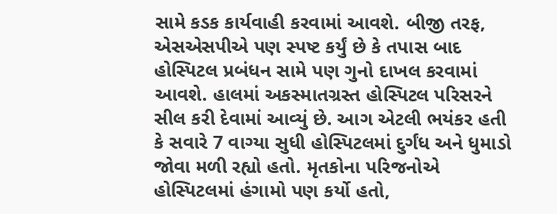સામે કડક કાર્યવાહી કરવામાં આવશે. બીજી તરફ, એસએસપીએ પણ સ્પષ્ટ કર્યું છે કે તપાસ બાદ હોસ્પિટલ પ્રબંધન સામે પણ ગુનો દાખલ કરવામાં આવશે. હાલમાં અકસ્માતગ્રસ્ત હોસ્પિટલ પરિસરને સીલ કરી દેવામાં આવ્યું છે. આગ એટલી ભયંકર હતી કે સવારે 7 વાગ્યા સુધી હોસ્પિટલમાં દુર્ગંધ અને ધુમાડો જોવા મળી રહ્યો હતો. મૃતકોના પરિજનોએ હોસ્પિટલમાં હંગામો પણ કર્યો હતો,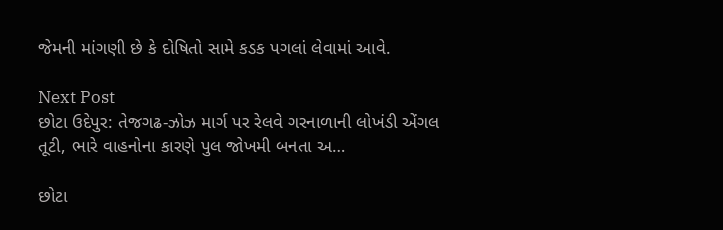જેમની માંગણી છે કે દોષિતો સામે કડક પગલાં લેવામાં આવે.

Next Post
છોટા ઉદેપુર: તેજગઢ-ઝોઝ માર્ગ પર રેલવે ગરનાળાની લોખંડી એંગલ તૂટી, ભારે વાહનોના કારણે પુલ જોખમી બનતા અ…

છોટા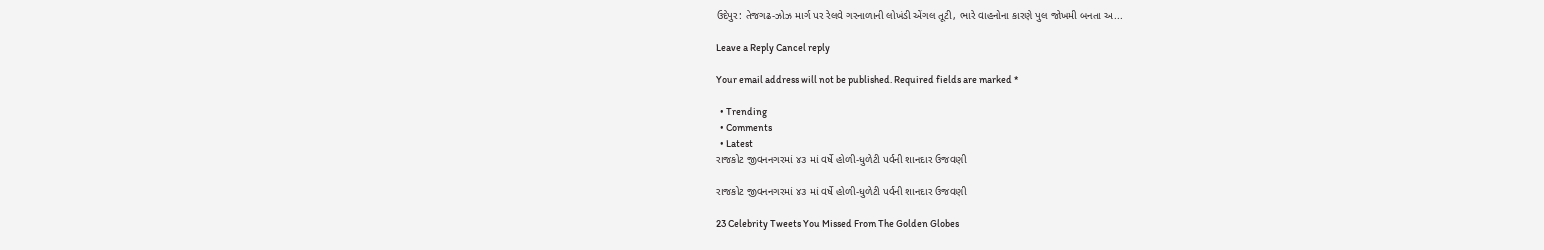ઉદેપુર: તેજગઢ-ઝોઝ માર્ગ પર રેલવે ગરનાળાની લોખંડી એંગલ તૂટી, ભારે વાહનોના કારણે પુલ જોખમી બનતા અ...

Leave a Reply Cancel reply

Your email address will not be published. Required fields are marked *

  • Trending
  • Comments
  • Latest
રાજકોટ જીવનનગરમાં ૪૩ માં વર્ષે હોળી-ધુળેટી પર્વની શાનદાર ઉજવણી

રાજકોટ જીવનનગરમાં ૪૩ માં વર્ષે હોળી-ધુળેટી પર્વની શાનદાર ઉજવણી

23 Celebrity Tweets You Missed From The Golden Globes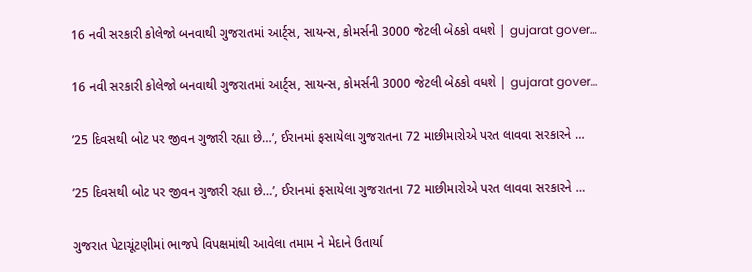16 નવી સરકારી કોલેજો બનવાથી ગુજરાતમાં આર્ટ્સ, સાયન્સ, કોમર્સની 3000 જેટલી બેઠકો વધશે | gujarat gover…

16 નવી સરકારી કોલેજો બનવાથી ગુજરાતમાં આર્ટ્સ, સાયન્સ, કોમર્સની 3000 જેટલી બેઠકો વધશે | gujarat gover…

’25 દિવસથી બોટ પર જીવન ગુજારી રહ્યા છે…’, ઈરાનમાં ફસાયેલા ગુજરાતના 72 માછીમારોએ પરત લાવવા સરકારને …

’25 દિવસથી બોટ પર જીવન ગુજારી રહ્યા છે…’, ઈરાનમાં ફસાયેલા ગુજરાતના 72 માછીમારોએ પરત લાવવા સરકારને …

ગુજરાત પેટાચૂંટણીમાં ભાજપે વિપક્ષમાંથી આવેલા તમામ ને મેદાને ઉતાર્યા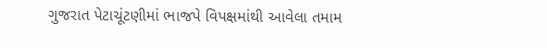ગુજરાત પેટાચૂંટણીમાં ભાજપે વિપક્ષમાંથી આવેલા તમામ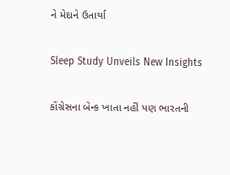ને મેદાને ઉતાર્યા

Sleep Study Unveils New Insights

કોંગ્રેસના બેન્ક ખાતા નહીં પણ ભારતની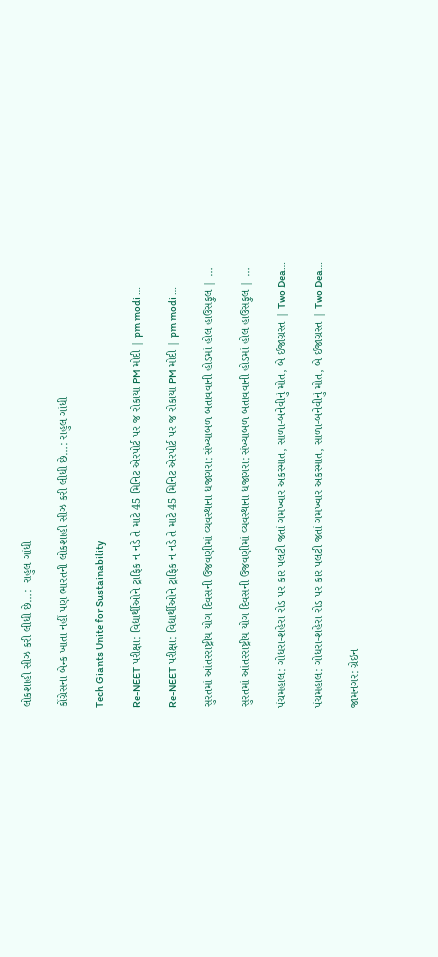લોકશાહી સીઝ કરી લીધી છે…:  રાહુલ ગાંધી

કોંગ્રેસના બેન્ક ખાતા નહીં પણ ભારતની લોકશાહી સીઝ કરી લીધી છે…: રાહુલ ગાંધી

Tech Giants Unite for Sustainability

Re-NEET પરીક્ષા: વિદ્યાર્થીઓને ટ્રાફિક ન નડે તે માટે 45 મિનિટ એરપોર્ટ પર જ રોકાયા PM મોદી | pm modi …

Re-NEET પરીક્ષા: વિદ્યાર્થીઓને ટ્રાફિક ન નડે તે માટે 45 મિનિટ એરપોર્ટ પર જ રોકાયા PM મોદી | pm modi …

સુરતમાં આંતરરાષ્ટ્રીય યોગ દિવસની ઉજવણીમાં વ્યવસ્થાના ધજાગરા: સંખ્યાબળ બતાવવાની હોડમાં હોલ હાઉસફુલ | …

સુરતમાં આંતરરાષ્ટ્રીય યોગ દિવસની ઉજવણીમાં વ્યવસ્થાના ધજાગરા: સંખ્યાબળ બતાવવાની હોડમાં હોલ હાઉસફુલ | …

પંચમહાલ: ગોધરા-શહેરા રોડ પર કાર પલટી જતાં ગમખ્વાર અકસ્માત, સાળા-બનેવીનું મોત, બે ઈજાગ્રસ્ત | Two Dea…

પંચમહાલ: ગોધરા-શહેરા રોડ પર કાર પલટી જતાં ગમખ્વાર અકસ્માત, સાળા-બનેવીનું મોત, બે ઈજાગ્રસ્ત | Two Dea…

જામનગર: ગ્રેઇન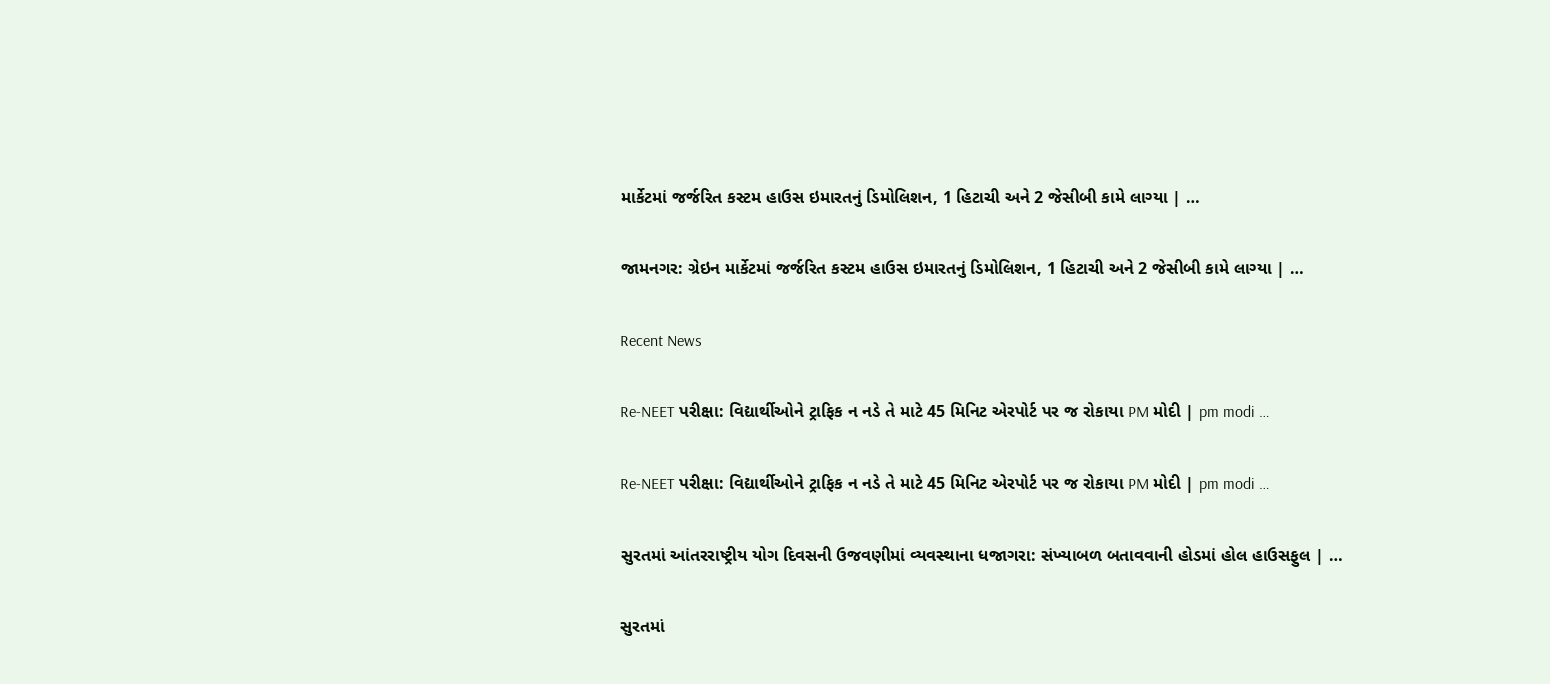માર્કેટમાં જર્જરિત કસ્ટમ હાઉસ ઇમારતનું ડિમોલિશન, 1 હિટાચી અને 2 જેસીબી કામે લાગ્યા | …

જામનગર: ગ્રેઇન માર્કેટમાં જર્જરિત કસ્ટમ હાઉસ ઇમારતનું ડિમોલિશન, 1 હિટાચી અને 2 જેસીબી કામે લાગ્યા | …

Recent News

Re-NEET પરીક્ષા: વિદ્યાર્થીઓને ટ્રાફિક ન નડે તે માટે 45 મિનિટ એરપોર્ટ પર જ રોકાયા PM મોદી | pm modi …

Re-NEET પરીક્ષા: વિદ્યાર્થીઓને ટ્રાફિક ન નડે તે માટે 45 મિનિટ એરપોર્ટ પર જ રોકાયા PM મોદી | pm modi …

સુરતમાં આંતરરાષ્ટ્રીય યોગ દિવસની ઉજવણીમાં વ્યવસ્થાના ધજાગરા: સંખ્યાબળ બતાવવાની હોડમાં હોલ હાઉસફુલ | …

સુરતમાં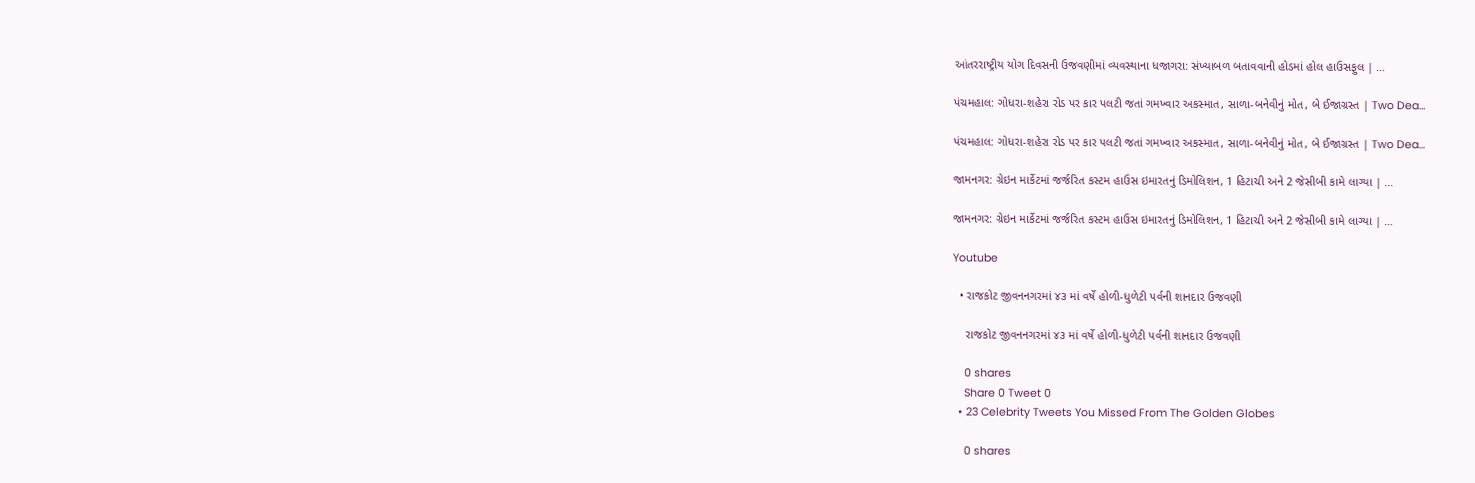આંતરરાષ્ટ્રીય યોગ દિવસની ઉજવણીમાં વ્યવસ્થાના ધજાગરા: સંખ્યાબળ બતાવવાની હોડમાં હોલ હાઉસફુલ | …

પંચમહાલ: ગોધરા-શહેરા રોડ પર કાર પલટી જતાં ગમખ્વાર અકસ્માત, સાળા-બનેવીનું મોત, બે ઈજાગ્રસ્ત | Two Dea…

પંચમહાલ: ગોધરા-શહેરા રોડ પર કાર પલટી જતાં ગમખ્વાર અકસ્માત, સાળા-બનેવીનું મોત, બે ઈજાગ્રસ્ત | Two Dea…

જામનગર: ગ્રેઇન માર્કેટમાં જર્જરિત કસ્ટમ હાઉસ ઇમારતનું ડિમોલિશન, 1 હિટાચી અને 2 જેસીબી કામે લાગ્યા | …

જામનગર: ગ્રેઇન માર્કેટમાં જર્જરિત કસ્ટમ હાઉસ ઇમારતનું ડિમોલિશન, 1 હિટાચી અને 2 જેસીબી કામે લાગ્યા | …

Youtube

  • રાજકોટ જીવનનગરમાં ૪૩ માં વર્ષે હોળી-ધુળેટી પર્વની શાનદાર ઉજવણી

    રાજકોટ જીવનનગરમાં ૪૩ માં વર્ષે હોળી-ધુળેટી પર્વની શાનદાર ઉજવણી

    0 shares
    Share 0 Tweet 0
  • 23 Celebrity Tweets You Missed From The Golden Globes

    0 shares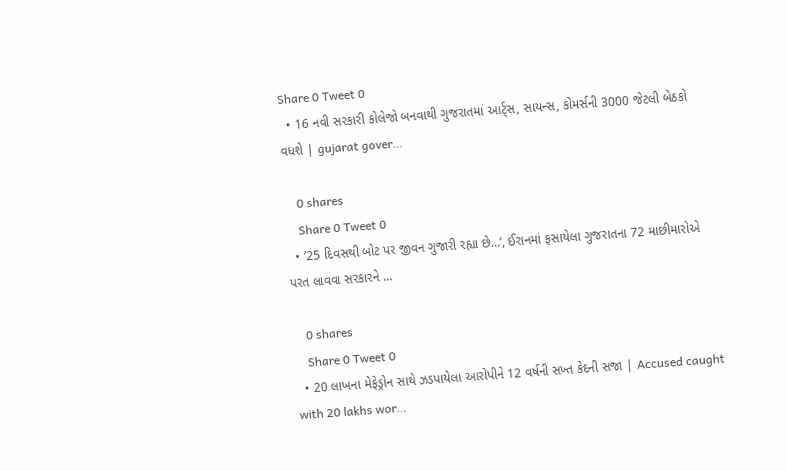Share 0 Tweet 0
  • 16 નવી સરકારી કોલેજો બનવાથી ગુજરાતમાં આર્ટ્સ, સાયન્સ, કોમર્સની 3000 જેટલી બેઠકો વધશે | gujarat gover…

    0 shares
    Share 0 Tweet 0
  • ’25 દિવસથી બોટ પર જીવન ગુજારી રહ્યા છે…’, ઈરાનમાં ફસાયેલા ગુજરાતના 72 માછીમારોએ પરત લાવવા સરકારને …

    0 shares
    Share 0 Tweet 0
  • 20 લાખના મેફેડ્રોન સાથે ઝડપાયેલા આરોપીને 12 વર્ષની સખ્ત કેદની સજા | Accused caught with 20 lakhs wor…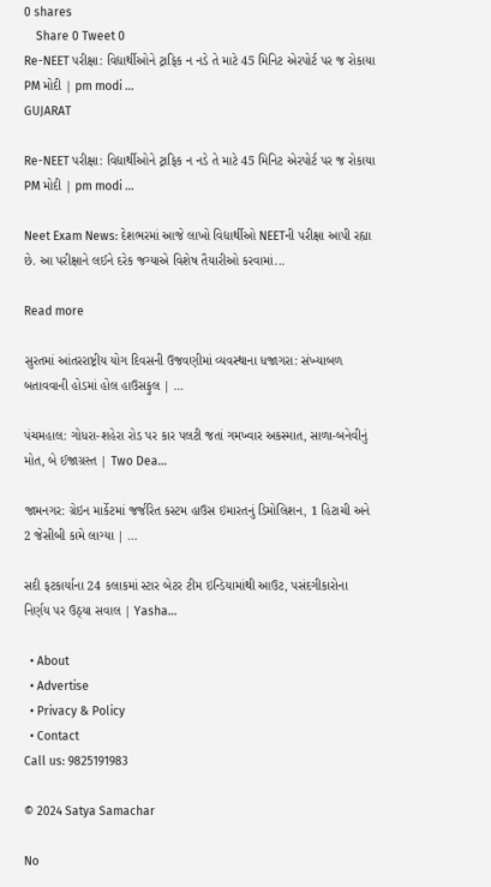0 shares
    Share 0 Tweet 0
Re-NEET પરીક્ષા: વિદ્યાર્થીઓને ટ્રાફિક ન નડે તે માટે 45 મિનિટ એરપોર્ટ પર જ રોકાયા PM મોદી | pm modi …
GUJARAT

Re-NEET પરીક્ષા: વિદ્યાર્થીઓને ટ્રાફિક ન નડે તે માટે 45 મિનિટ એરપોર્ટ પર જ રોકાયા PM મોદી | pm modi …

Neet Exam News: દેશભરમાં આજે લાખો વિદ્યાર્થીઓ NEETની પરીક્ષા આપી રહ્યા છે. આ પરીક્ષાને લઈને દરેક જગ્યાએ વિશેષ તૈયારીઓ કરવામાં...

Read more

સુરતમાં આંતરરાષ્ટ્રીય યોગ દિવસની ઉજવણીમાં વ્યવસ્થાના ધજાગરા: સંખ્યાબળ બતાવવાની હોડમાં હોલ હાઉસફુલ | …

પંચમહાલ: ગોધરા-શહેરા રોડ પર કાર પલટી જતાં ગમખ્વાર અકસ્માત, સાળા-બનેવીનું મોત, બે ઈજાગ્રસ્ત | Two Dea…

જામનગર: ગ્રેઇન માર્કેટમાં જર્જરિત કસ્ટમ હાઉસ ઇમારતનું ડિમોલિશન, 1 હિટાચી અને 2 જેસીબી કામે લાગ્યા | …

સદી ફટકાર્યાના 24 કલાકમાં સ્ટાર બેટર ટીમ ઇન્ડિયામાંથી આઉટ, પસંદગીકારોના નિર્ણય પર ઉઠ્યા સવાલ | Yasha…

  • About
  • Advertise
  • Privacy & Policy
  • Contact
Call us: 9825191983

© 2024 Satya Samachar

No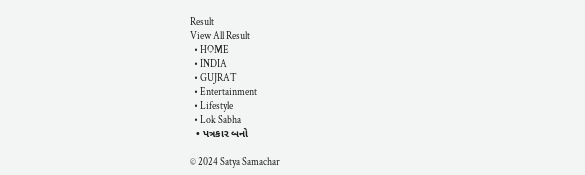Result
View All Result
  • HOME
  • INDIA
  • GUJRAT
  • Entertainment
  • Lifestyle
  • Lok Sabha
  • પત્રકાર બનો

© 2024 Satya Samachar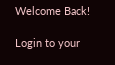Welcome Back!

Login to your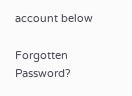account below

Forgotten Password?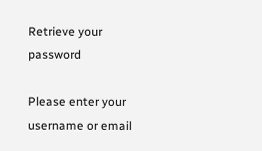Retrieve your password

Please enter your username or email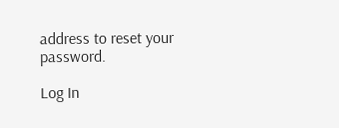address to reset your password.

Log In